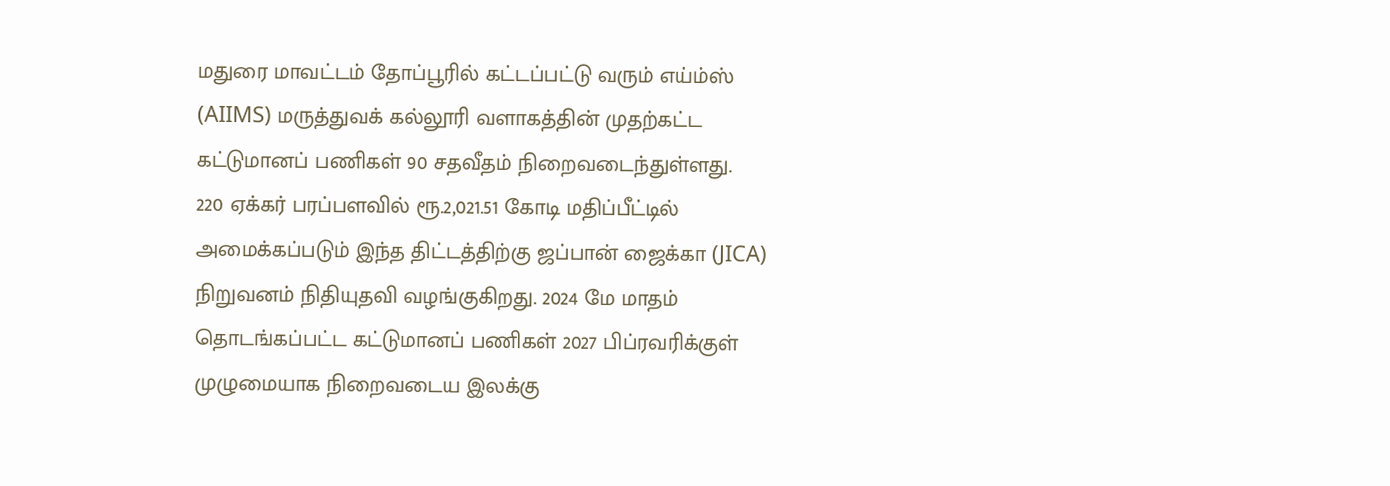மதுரை மாவட்டம் தோப்பூரில் கட்டப்பட்டு வரும் எய்ம்ஸ் (AIIMS) மருத்துவக் கல்லூரி வளாகத்தின் முதற்கட்ட கட்டுமானப் பணிகள் 90 சதவீதம் நிறைவடைந்துள்ளது.
220 ஏக்கர் பரப்பளவில் ரூ.2,021.51 கோடி மதிப்பீட்டில் அமைக்கப்படும் இந்த திட்டத்திற்கு ஜப்பான் ஜைக்கா (JICA) நிறுவனம் நிதியுதவி வழங்குகிறது. 2024 மே மாதம் தொடங்கப்பட்ட கட்டுமானப் பணிகள் 2027 பிப்ரவரிக்குள் முழுமையாக நிறைவடைய இலக்கு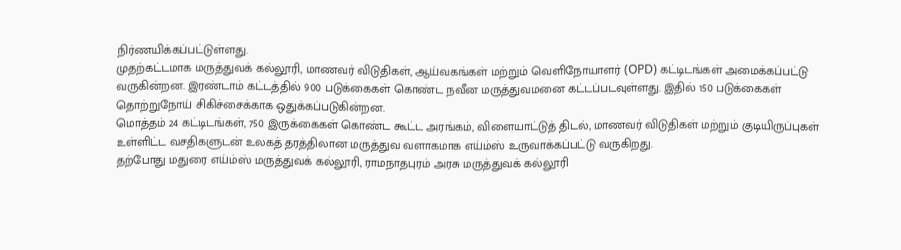நிர்ணயிக்கப்பட்டுள்ளது.
முதற்கட்டமாக மருத்துவக் கல்லூரி, மாணவர் விடுதிகள், ஆய்வகங்கள் மற்றும் வெளிநோயாளர் (OPD) கட்டிடங்கள் அமைக்கப்பட்டு வருகின்றன. இரண்டாம் கட்டத்தில் 900 படுக்கைகள் கொண்ட நவீன மருத்துவமனை கட்டப்படவுள்ளது. இதில் 150 படுக்கைகள் தொற்றுநோய் சிகிச்சைக்காக ஒதுக்கப்படுகின்றன.
மொத்தம் 24 கட்டிடங்கள், 750 இருக்கைகள் கொண்ட கூட்ட அரங்கம், விளையாட்டுத் திடல், மாணவர் விடுதிகள் மற்றும் குடியிருப்புகள் உள்ளிட்ட வசதிகளுடன் உலகத் தரத்திலான மருத்துவ வளாகமாக எய்ம்ஸ் உருவாக்கப்பட்டு வருகிறது.
தற்போது மதுரை எய்ம்ஸ் மருத்துவக் கல்லூரி, ராமநாதபுரம் அரசு மருத்துவக் கல்லூரி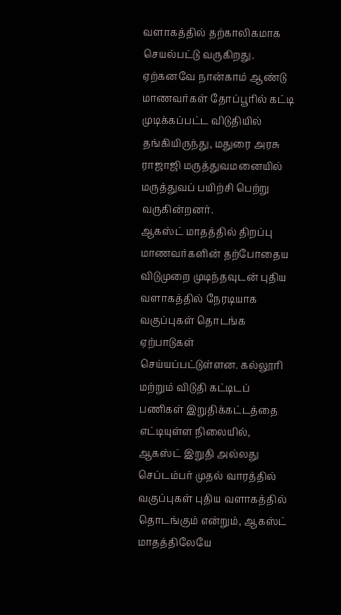வளாகத்தில் தற்காலிகமாக செயல்பட்டு வருகிறது. ஏற்கனவே நான்காம் ஆண்டு மாணவர்கள் தோப்பூரில் கட்டி முடிக்கப்பட்ட விடுதியில் தங்கியிருந்து, மதுரை அரசு ராஜாஜி மருத்துவமனையில் மருத்துவப் பயிற்சி பெற்று வருகின்றனர்.
ஆகஸ்ட் மாதத்தில் திறப்பு
மாணவர்களின் தற்போதைய விடுமுறை முடிந்தவுடன் புதிய வளாகத்தில் நேரடியாக வகுப்புகள் தொடங்க ஏற்பாடுகள் செய்யப்பட்டுள்ளன. கல்லூரி மற்றும் விடுதி கட்டிடப் பணிகள் இறுதிக்கட்டத்தை எட்டியுள்ள நிலையில், ஆகஸ்ட் இறுதி அல்லது செப்டம்பர் முதல் வாரத்தில் வகுப்புகள் புதிய வளாகத்தில் தொடங்கும் என்றும், ஆகஸ்ட் மாதத்திலேயே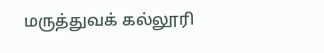மருத்துவக் கல்லூரி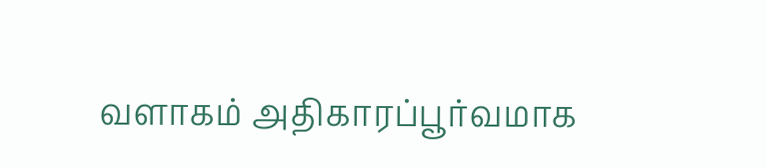வளாகம் அதிகாரப்பூர்வமாக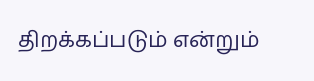திறக்கப்படும் என்றும்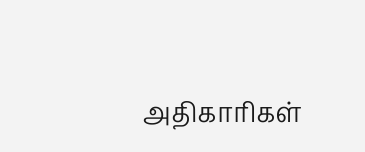அதிகாரிகள்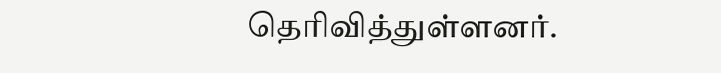தெரிவித்துள்ளனர்.